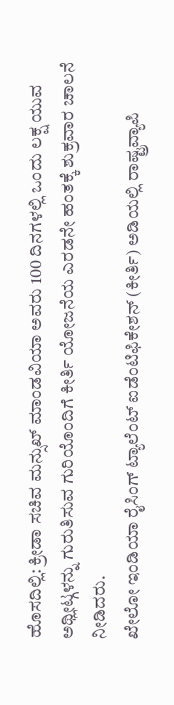ಹೊಸದಿಲ್ಲಿ: ಕ್ರೀಡಾ ಸಚಿವ ಮನ್ಸುಖ್ ಮಾಂಡವಿಯಾ ಅವರು 100 ದಿನಗಳಲ್ಲಿ ಒಂದು ಲಕ್ಷ ಯುವ ಅಥ್ಲೀಟ್ಗಳನ್ನು ಗುರುತಿಸುವ ಗುರಿಯೊಂದಿಗೆ ಕೀರ್ತಿ ಯೋಜನೆಯ ಎರಡನೇ ಹಂತಕ್ಕೆ ಶುಕ್ರವಾರ ಚಾಲನೆ ನೀಡಿದರು.
ಖೇಲೋ ಇಂಡಿಯಾ ರೈಸಿಂಗ್ ಟ್ಯಾಲೆಂಟ್ ಐಡೆಂಟಿಫಿಕೇಶನ್ (ಕೀರ್ತಿ) ಅಡಿಯಲ್ಲಿ ರಾಷ್ಟ್ರವ್ಯಾಪಿ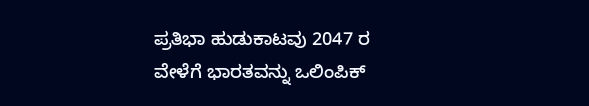ಪ್ರತಿಭಾ ಹುಡುಕಾಟವು 2047 ರ ವೇಳೆಗೆ ಭಾರತವನ್ನು ಒಲಿಂಪಿಕ್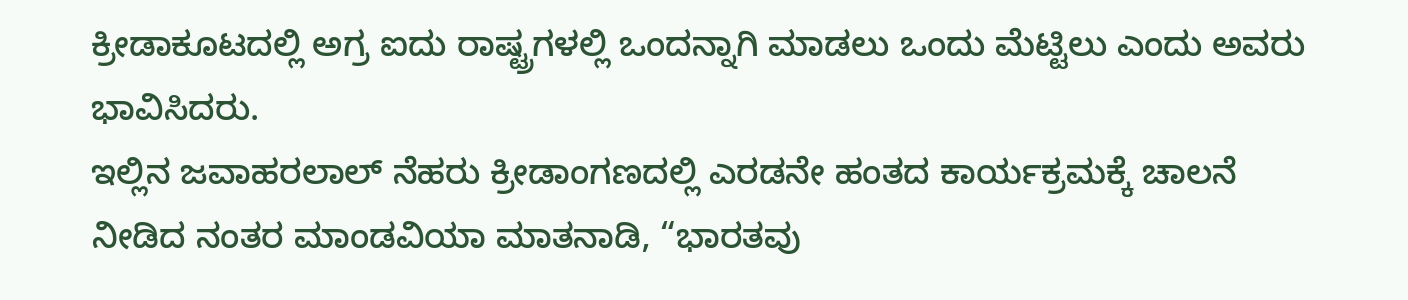ಕ್ರೀಡಾಕೂಟದಲ್ಲಿ ಅಗ್ರ ಐದು ರಾಷ್ಟ್ರಗಳಲ್ಲಿ ಒಂದನ್ನಾಗಿ ಮಾಡಲು ಒಂದು ಮೆಟ್ಟಿಲು ಎಂದು ಅವರು ಭಾವಿಸಿದರು.
ಇಲ್ಲಿನ ಜವಾಹರಲಾಲ್ ನೆಹರು ಕ್ರೀಡಾಂಗಣದಲ್ಲಿ ಎರಡನೇ ಹಂತದ ಕಾರ್ಯಕ್ರಮಕ್ಕೆ ಚಾಲನೆ ನೀಡಿದ ನಂತರ ಮಾಂಡವಿಯಾ ಮಾತನಾಡಿ, “ಭಾರತವು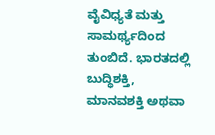ವೈವಿಧ್ಯತೆ ಮತ್ತು ಸಾಮರ್ಥ್ಯದಿಂದ ತುಂಬಿದೆ. ಭಾರತದಲ್ಲಿ ಬುದ್ಧಿಶಕ್ತಿ, ಮಾನವಶಕ್ತಿ ಅಥವಾ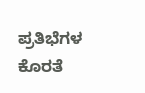ಪ್ರತಿಭೆಗಳ ಕೊರತೆ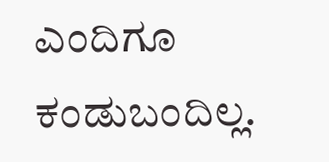ಎಂದಿಗೂ ಕಂಡುಬಂದಿಲ್ಲ.